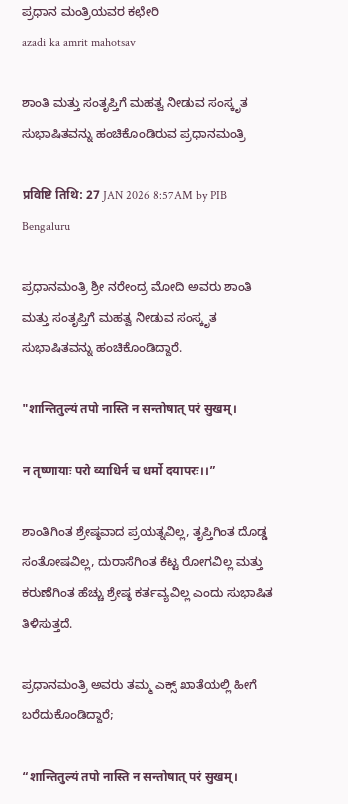ಪ್ರಧಾನ ಮಂತ್ರಿಯವರ ಕಛೇರಿ
azadi ka amrit mahotsav

ಶಾಂತಿ ಮತ್ತು ಸಂತೃಪ್ತಿಗೆ ಮಹತ್ವ ನೀಡುವ ಸಂಸ್ಕೃತ ಸುಭಾಷಿತವನ್ನು ಹಂಚಿಕೊಂಡಿರುವ ಪ್ರಧಾನಮಂತ್ರಿ

प्रविष्टि तिथि: 27 JAN 2026 8:57AM by PIB Bengaluru

ಪ್ರಧಾನಮಂತ್ರಿ ಶ್ರೀ ನರೇಂದ್ರ ಮೋದಿ ಅವರು ಶಾಂತಿ ಮತ್ತು ಸಂತೃಪ್ತಿಗೆ ಮಹತ್ವ ನೀಡುವ ಸಂಸ್ಕೃತ ಸುಭಾಷಿತವನ್ನು ಹಂಚಿಕೊಂಡಿದ್ದಾರೆ.

"शान्तितुल्यं तपो नास्ति न सन्तोषात् परं सुखम्।

न तृष्णायाः परो व्याधिर्न च धर्मो दयापरः।।”

ಶಾಂತಿಗಿಂತ ಶ್ರೇಷ್ಠವಾದ ಪ್ರಯತ್ನವಿಲ್ಲ, ತೃಪ್ತಿಗಿಂತ ದೊಡ್ಡ ಸಂತೋಷವಿಲ್ಲ, ದುರಾಸೆಗಿಂತ ಕೆಟ್ಟ ರೋಗವಿಲ್ಲ ಮತ್ತು ಕರುಣೆಗಿಂತ ಹೆಚ್ಚು ಶ್ರೇಷ್ಠ ಕರ್ತವ್ಯವಿಲ್ಲ ಎಂದು ಸುಭಾಷಿತ ತಿಳಿಸುತ್ತದೆ.

ಪ್ರಧಾನಮಂತ್ರಿ ಅವರು ತಮ್ಮ ಎಕ್ಸ್ ಖಾತೆಯಲ್ಲಿ ಹೀಗೆ ಬರೆದುಕೊಂಡಿದ್ದಾರೆ;

“शान्तितुल्यं तपो नास्ति न सन्तोषात् परं सुखम्।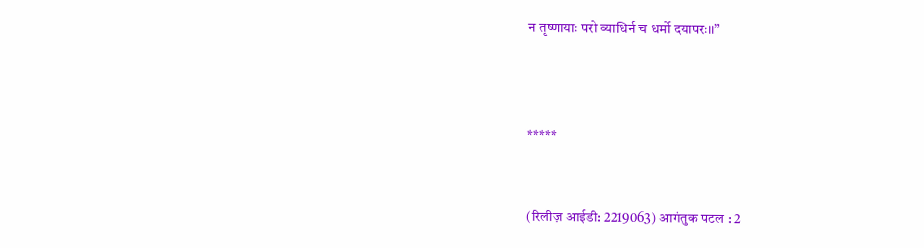न तृष्णायाः परो व्याधिर्न च धर्मो दयापरः।।”



*****


(रिलीज़ आईडी: 2219063) आगंतुक पटल : 2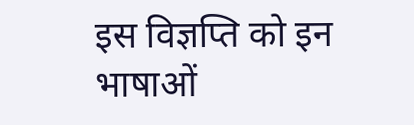इस विज्ञप्ति को इन भाषाओं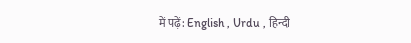में पढ़ें: English , Urdu , हिन्दी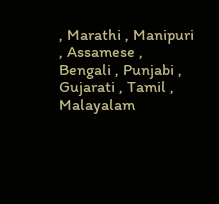, Marathi , Manipuri , Assamese , Bengali , Punjabi , Gujarati , Tamil , Malayalam